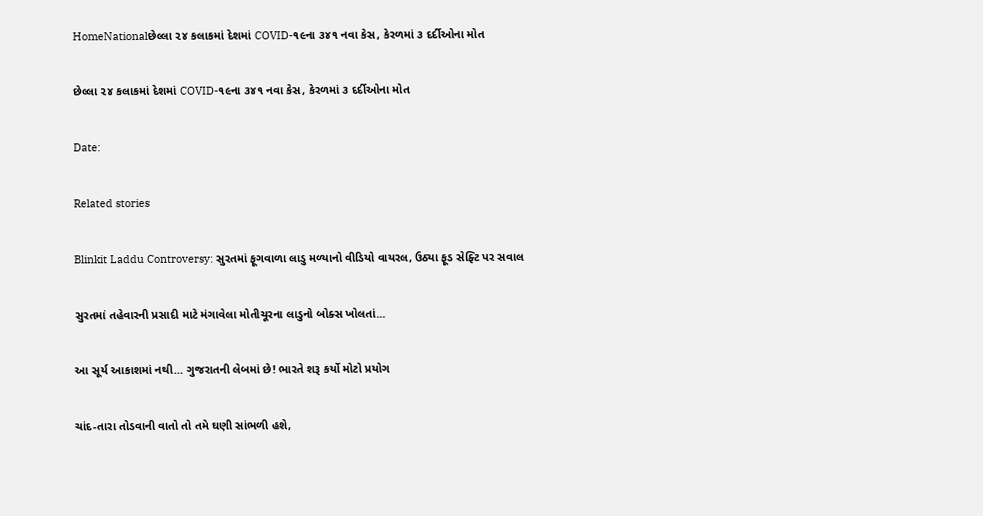HomeNationalછેલ્લા ૨૪ કલાકમાં દેશમાં COVID-૧૯ના ૩૪૧ નવા કેસ, કેરળમાં ૩ દર્દીઓના મોત

છેલ્લા ૨૪ કલાકમાં દેશમાં COVID-૧૯ના ૩૪૧ નવા કેસ, કેરળમાં ૩ દર્દીઓના મોત

Date:

Related stories

Blinkit Laddu Controversy: સુરતમાં ફૂગવાળા લાડુ મળ્યાનો વીડિયો વાયરલ, ઉઠ્યા ફૂડ સેફ્ટિ પર સવાલ

સુરતમાં તહેવારની પ્રસાદી માટે મંગાવેલા મોતીચૂરના લાડુનો બોક્સ ખોલતાં...

આ સૂર્ય આકાશમાં નથી… ગુજરાતની લેબમાં છે! ભારતે શરૂ કર્યો મોટો પ્રયોગ

ચાંદ-તારા તોડવાની વાતો તો તમે ઘણી સાંભળી હશે,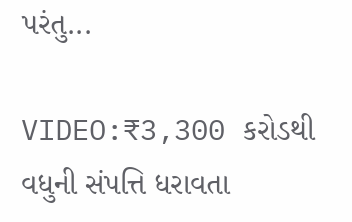પરંતુ...

VIDEO:₹3,300 કરોડથી વધુની સંપત્તિ ધરાવતા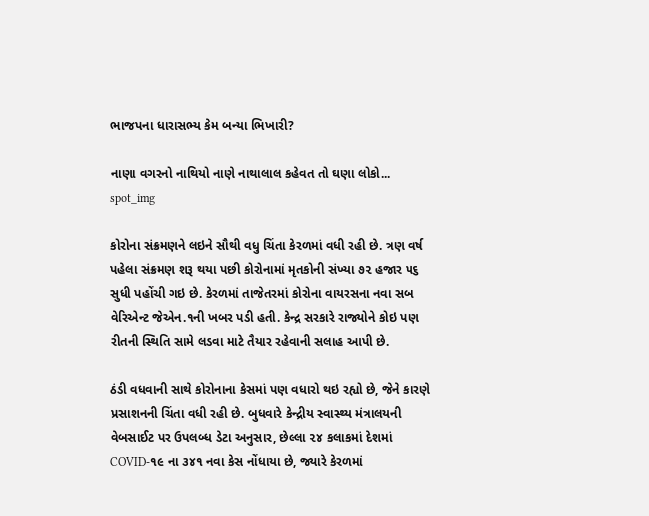ભાજપના ધારાસભ્ય કેમ બન્યા ભિખારી?

નાણા વગરનો નાથિયો નાણે નાથાલાલ કહેવત તો ઘણા લોકો...
spot_img

કોરોના સંક્રમણને લઇને સૌથી વધુ ચિંતા કેરળમાં વધી રહી છે. ત્રણ વર્ષ પહેલા સંક્રમણ શરૂ થયા પછી કોરોનામાં મૃતકોની સંખ્યા ૭૨ હજાર ૫૬ સુધી પહોંચી ગઇ છે. કેરળમાં તાજેતરમાં કોરોના વાયરસના નવા સબ વેરિએન્ટ જેએન.૧ની ખબર પડી હતી. કેન્દ્ર સરકારે રાજ્યોને કોઇ પણ રીતની સ્થિતિ સામે લડવા માટે તૈયાર રહેવાની સલાહ આપી છે.

ઠંડી વધવાની સાથે કોરોનાના કેસમાં પણ વધારો થઇ રહ્યો છે, જેને કારણે પ્રસાશનની ચિંતા વધી રહી છે. બુધવારે કેન્દ્રીય સ્વાસ્થ્ય મંત્રાલયની વેબસાઈટ પર ઉપલબ્ધ ડેટા અનુસાર, છેલ્લા ૨૪ કલાકમાં દેશમાં COVID-૧૯ ના ૩૪૧ નવા કેસ નોંધાયા છે, જ્યારે કેરળમાં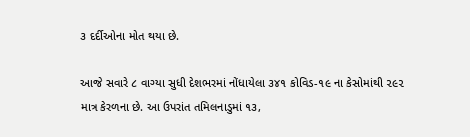૩ દર્દીઓના મોત થયા છે.

આજે સવારે ૮ વાગ્યા સુધી દેશભરમાં નોંધાયેલા ૩૪૧ કોવિડ-૧૯ ના કેસોમાંથી ૨૯૨ માત્ર કેરળના છે. આ ઉપરાંત તમિલનાડુમાં ૧૩,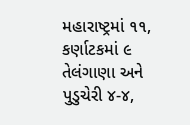મહારાષ્ટ્રમાં ૧૧, કર્ણાટકમાં ૯ તેલંગાણા અને પુડુચેરી ૪-૪,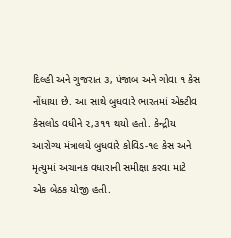દિલ્હી અને ગુજરાત ૩, પંજાબ અને ગોવા ૧ કેસ નોંધાયા છે. આ સાથે બુધવારે ભારતમાં એક્ટીવ કેસલોડ વધીને ૨,૩૧૧ થયો હતો. કેન્દ્રીય આરોગ્ય મંત્રાલયે બુધવારે કોવિડ-૧૯ કેસ અને મૃત્યુમાં અચાનક વધારાની સમીક્ષા કરવા માટે એક બેઠક યોજી હતી.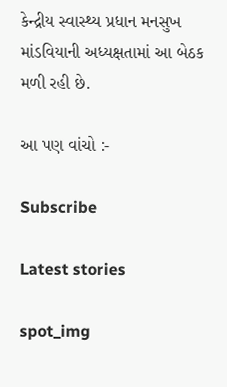કેન્દ્રીય સ્વાસ્થ્ય પ્રધાન મનસુખ માંડવિયાની અધ્યક્ષતામાં આ બેઠક મળી રહી છે.

આ પણ વાંચો :-

Subscribe

Latest stories

spot_img